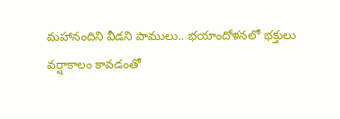మహానందిని వీడని పాములు.. భయాందోళనలో భక్తులు
వర్షాకాలం కావడంతో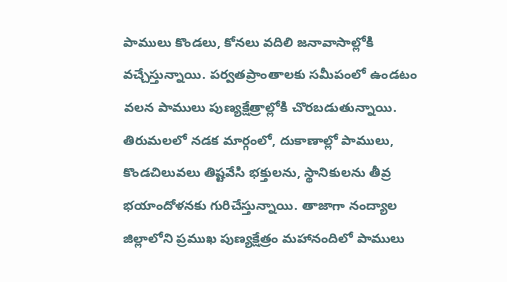పాములు కొండలు, కోనలు వదిలి జనావాసాల్లోకి వచ్చేస్తున్నాయి. పర్వతప్రాంతాలకు సమీపంలో ఉండటం వలన పాములు పుణ్యక్షేత్రాల్లోకి చొరబడుతున్నాయి. తిరుమలలో నడక మార్గంలో, దుకాణాల్లో పాములు, కొండచిలువలు తిష్టవేసి భక్తులను, స్థానికులను తీవ్ర భయాందోళనకు గురిచేస్తున్నాయి. తాజాగా నంద్యాల జిల్లాలోని ప్రముఖ పుణ్యక్షేత్రం మహానందిలో పాములు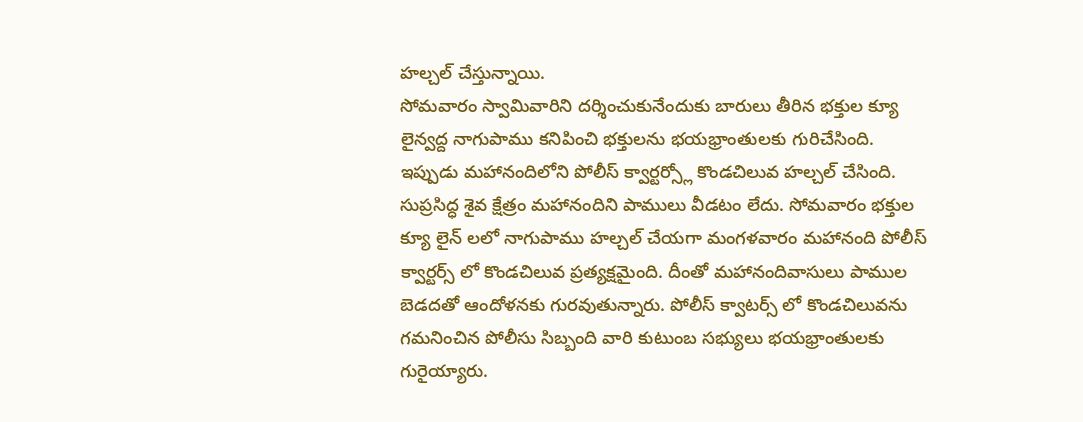హల్చల్ చేస్తున్నాయి.
సోమవారం స్వామివారిని దర్శించుకునేందుకు బారులు తీరిన భక్తుల క్యూ లైన్వద్ద నాగుపాము కనిపించి భక్తులను భయభ్రాంతులకు గురిచేసింది. ఇప్పుడు మహానందిలోని పోలీస్ క్వార్టర్స్లో కొండచిలువ హల్చల్ చేసింది. సుప్రసిద్ధ శైవ క్షేత్రం మహానందిని పాములు వీడటం లేదు. సోమవారం భక్తుల క్యూ లైన్ లలో నాగుపాము హల్చల్ చేయగా మంగళవారం మహానంది పోలీస్ క్వార్టర్స్ లో కొండచిలువ ప్రత్యక్షమైంది. దీంతో మహానందివాసులు పాముల బెడదతో ఆందోళనకు గురవుతున్నారు. పోలీస్ క్వాటర్స్ లో కొండచిలువను గమనించిన పోలీసు సిబ్బంది వారి కుటుంబ సభ్యులు భయభ్రాంతులకు గురైయ్యారు.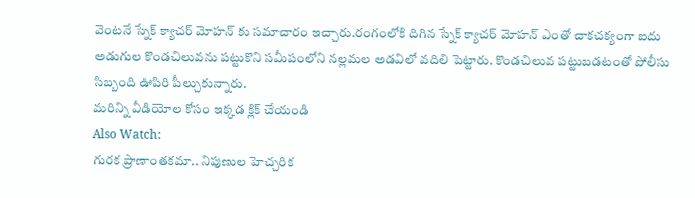వెంటనే స్నేక్ క్యాచర్ మోహన్ కు సమాచారం ఇచ్చారు.రంగంలోకి దిగిన స్నేక్ క్యాచర్ మోహన్ ఎంతో చాకచక్యంగా ఐదు అడుగుల కొండచిలువను పట్టుకొని సమీపంలోని నల్లమల అడవిలో వదిలి పెట్టారు. కొండచిలువ పట్టుబడటంతో పోలీసు సిబ్బంది ఊపిరి పీల్చుకున్నారు.
మరిన్ని వీడియోల కోసం ఇక్కడ క్లిక్ చేయండి
Also Watch:
గురక ప్రాణాంతకమా.. నిపుణుల హెచ్చరిక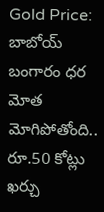Gold Price: బాబోయ్ బంగారం ధర మోత మోగిపోతోంది..
రూ.50 కోట్లు ఖర్చు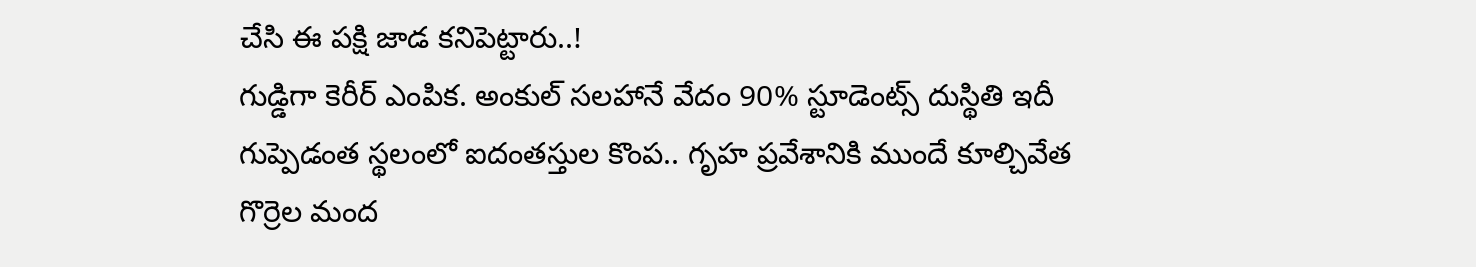చేసి ఈ పక్షి జాడ కనిపెట్టారు..!
గుడ్డిగా కెరీర్ ఎంపిక. అంకుల్ సలహానే వేదం 90% స్టూడెంట్స్ దుస్థితి ఇదీ
గుప్పెడంత స్థలంలో ఐదంతస్తుల కొంప.. గృహ ప్రవేశానికి ముందే కూల్చివేత
గొర్రెల మంద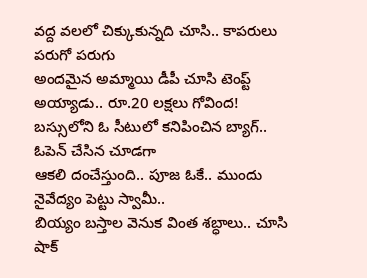వద్ద వలలో చిక్కుకున్నది చూసి.. కాపరులు పరుగో పరుగు
అందమైన అమ్మాయి డీపీ చూసి టెంప్ట్ అయ్యాడు.. రూ.20 లక్షలు గోవింద!
బస్సులోని ఓ సీటులో కనిపించిన బ్యాగ్.. ఓపెన్ చేసిన చూడగా
ఆకలి దంచేస్తుంది.. పూజ ఓకే.. ముందు నైవేద్యం పెట్టు స్వామీ..
బియ్యం బస్తాల వెనుక వింత శబ్ధాలు.. చూసి షాక్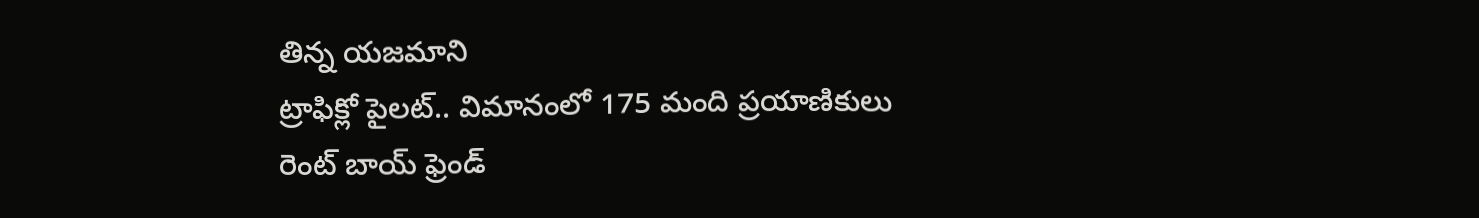తిన్న యజమాని
ట్రాఫిక్లో పైలట్.. విమానంలో 175 మంది ప్రయాణికులు
రెంట్ బాయ్ ఫ్రెండ్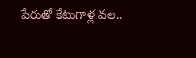పేరుతో కేటుగాళ్ల వల..